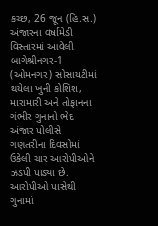કચ્છ, 26 જૂન (હિ.સ.) અંજારના વર્ષામેડી વિસ્તારમાં આવેલી બાગેશ્રીનગર-1 (ઓમનગર) સોસાયટીમાં થયેલા ખુની કોશિશ, મારામારી અને તોફાનના ગંભીર ગુનાનો ભેદ અંજાર પોલીસે ગણતરીના દિવસોમાં ઉકેલી ચાર આરોપીઓને ઝડપી પાડ્યા છે. આરોપીઓ પાસેથી ગુનામાં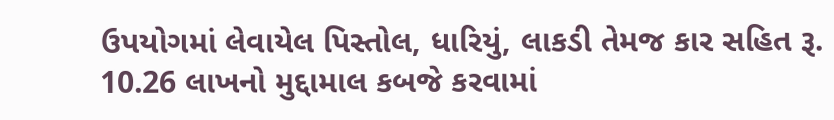ઉપયોગમાં લેવાયેલ પિસ્તોલ, ધારિયું, લાકડી તેમજ કાર સહિત રૂ. 10.26 લાખનો મુદ્દામાલ કબજે કરવામાં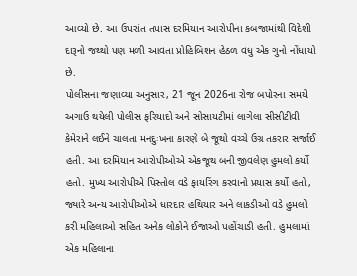આવ્યો છે. આ ઉપરાંત તપાસ દરમિયાન આરોપીના કબજામાંથી વિદેશી દારૂનો જથ્થો પણ મળી આવતા પ્રોહિબિશન હેઠળ વધુ એક ગુનો નોંધાયો છે.
પોલીસના જણાવ્યા અનુસાર, 21 જૂન 2026ના રોજ બપોરના સમયે અગાઉ થયેલી પોલીસ ફરિયાદો અને સોસાયટીમાં લાગેલા સીસીટીવી કેમેરાને લઈને ચાલતા મનદુઃખના કારણે બે જૂથો વચ્ચે ઉગ્ર તકરાર સર્જાઈ હતી. આ દરમિયાન આરોપીઓએ એકજૂથ બની જીવલેણ હુમલો કર્યો હતો. મુખ્ય આરોપીએ પિસ્તોલ વડે ફાયરિંગ કરવાનો પ્રયાસ કર્યો હતો, જ્યારે અન્ય આરોપીઓએ ધારદાર હથિયાર અને લાકડીઓ વડે હુમલો કરી મહિલાઓ સહિત અનેક લોકોને ઈજાઓ પહોંચાડી હતી. હુમલામાં એક મહિલાના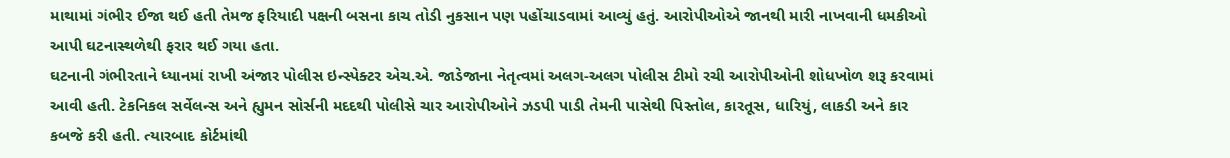માથામાં ગંભીર ઈજા થઈ હતી તેમજ ફરિયાદી પક્ષની બસના કાચ તોડી નુકસાન પણ પહોંચાડવામાં આવ્યું હતું. આરોપીઓએ જાનથી મારી નાખવાની ધમકીઓ આપી ઘટનાસ્થળેથી ફરાર થઈ ગયા હતા.
ઘટનાની ગંભીરતાને ધ્યાનમાં રાખી અંજાર પોલીસ ઇન્સ્પેક્ટર એચ.એ. જાડેજાના નેતૃત્વમાં અલગ-અલગ પોલીસ ટીમો રચી આરોપીઓની શોધખોળ શરૂ કરવામાં આવી હતી. ટેકનિકલ સર્વેલન્સ અને હ્યુમન સોર્સની મદદથી પોલીસે ચાર આરોપીઓને ઝડપી પાડી તેમની પાસેથી પિસ્તોલ, કારતૂસ, ધારિયું, લાકડી અને કાર કબજે કરી હતી. ત્યારબાદ કોર્ટમાંથી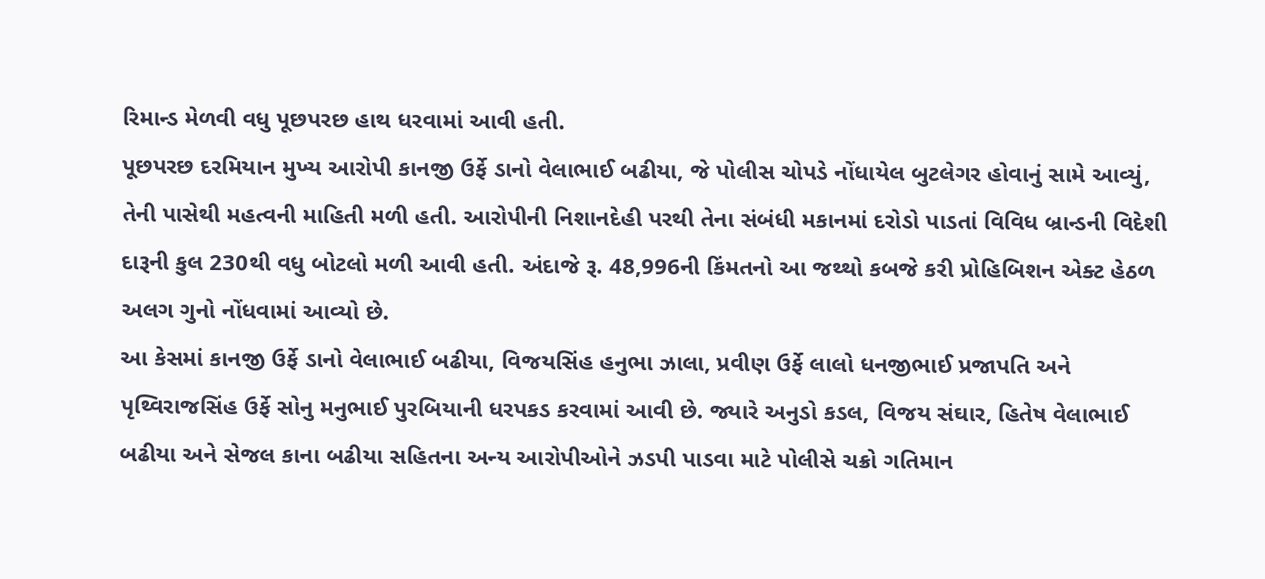રિમાન્ડ મેળવી વધુ પૂછપરછ હાથ ધરવામાં આવી હતી.
પૂછપરછ દરમિયાન મુખ્ય આરોપી કાનજી ઉર્ફે ડાનો વેલાભાઈ બઢીયા, જે પોલીસ ચોપડે નોંધાયેલ બુટલેગર હોવાનું સામે આવ્યું, તેની પાસેથી મહત્વની માહિતી મળી હતી. આરોપીની નિશાનદેહી પરથી તેના સંબંધી મકાનમાં દરોડો પાડતાં વિવિધ બ્રાન્ડની વિદેશી દારૂની કુલ 230થી વધુ બોટલો મળી આવી હતી. અંદાજે રૂ. 48,996ની કિંમતનો આ જથ્થો કબજે કરી પ્રોહિબિશન એક્ટ હેઠળ અલગ ગુનો નોંધવામાં આવ્યો છે.
આ કેસમાં કાનજી ઉર્ફે ડાનો વેલાભાઈ બઢીયા, વિજયસિંહ હનુભા ઝાલા, પ્રવીણ ઉર્ફે લાલો ધનજીભાઈ પ્રજાપતિ અને પૃથ્વિરાજસિંહ ઉર્ફે સોનુ મનુભાઈ પુરબિયાની ધરપકડ કરવામાં આવી છે. જ્યારે અનુડો કડલ, વિજય સંઘાર, હિતેષ વેલાભાઈ બઢીયા અને સેજલ કાના બઢીયા સહિતના અન્ય આરોપીઓને ઝડપી પાડવા માટે પોલીસે ચક્રો ગતિમાન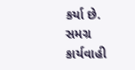કર્યા છે.
સમગ્ર કાર્યવાહી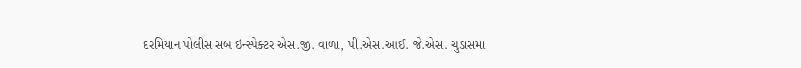દરમિયાન પોલીસ સબ ઇન્સ્પેક્ટર એસ.જી. વાળા, પી.એસ.આઈ. જે.એસ. ચુડાસમા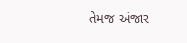તેમજ અંજાર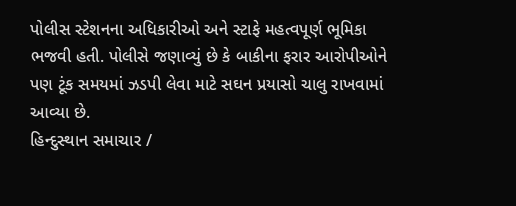પોલીસ સ્ટેશનના અધિકારીઓ અને સ્ટાફે મહત્વપૂર્ણ ભૂમિકા ભજવી હતી. પોલીસે જણાવ્યું છે કે બાકીના ફરાર આરોપીઓને પણ ટૂંક સમયમાં ઝડપી લેવા માટે સઘન પ્રયાસો ચાલુ રાખવામાં આવ્યા છે.
હિન્દુસ્થાન સમાચાર /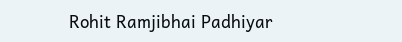Rohit Ramjibhai Padhiyar